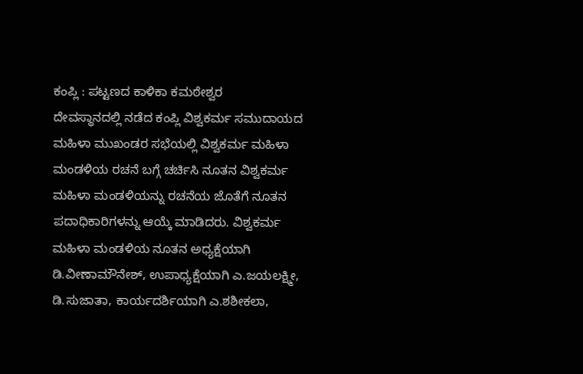ಕಂಪ್ಲಿ : ಪಟ್ಟಣದ ಕಾಳಿಕಾ ಕಮಠೇಶ್ವರ
ದೇವಸ್ಥಾನದಲ್ಲಿ ನಡೆದ ಕಂಪ್ಲಿ ವಿಶ್ವಕರ್ಮ ಸಮುದಾಯದ ಮಹಿಳಾ ಮುಖಂಡರ ಸಭೆಯಲ್ಲಿ ವಿಶ್ವಕರ್ಮ ಮಹಿಳಾ ಮಂಡಳಿಯ ರಚನೆ ಬಗ್ಗೆ ಚರ್ಚಿಸಿ ನೂತನ ವಿಶ್ವಕರ್ಮ ಮಹಿಳಾ ಮಂಡಳಿಯನ್ನು ರಚನೆಯ ಜೊತೆಗೆ ನೂತನ ಪದಾಧಿಕಾರಿಗಳನ್ನು ಆಯ್ಕೆ ಮಾಡಿದರು. ವಿಶ್ವಕರ್ಮ ಮಹಿಳಾ ಮಂಡಳಿಯ ನೂತನ ಅಧ್ಯಕ್ಷೆಯಾಗಿ ಡಿ.ವೀಣಾಮೌನೇಶ್, ಉಪಾಧ್ಯಕ್ಷೆಯಾಗಿ ಎ.ಜಯಲಕ್ಷ್ಮೀ, ಡಿ.ಸುಜಾತಾ, ಕಾರ್ಯದರ್ಶಿಯಾಗಿ ಎ.ಶಶೀಕಲಾ,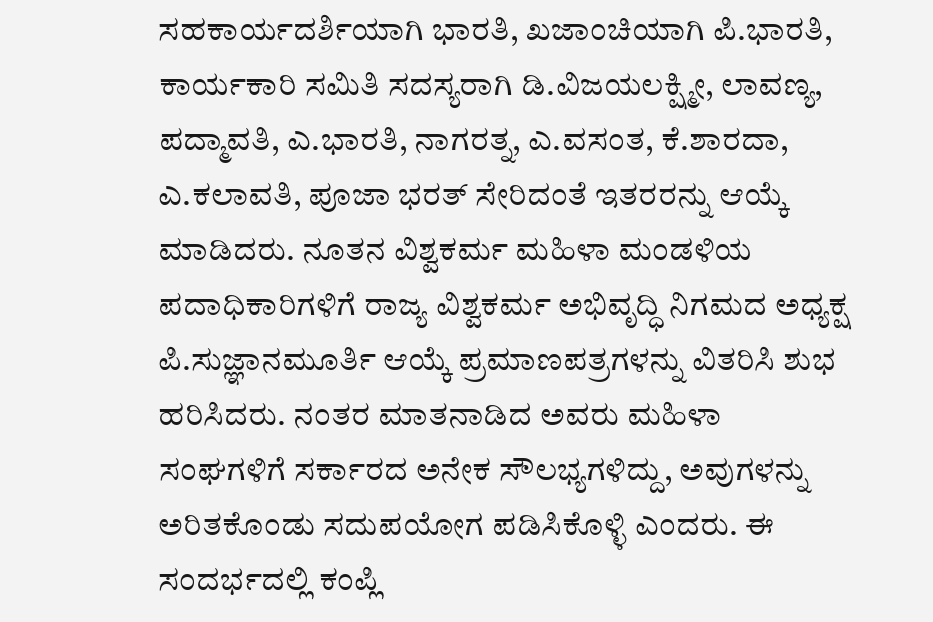ಸಹಕಾರ್ಯದರ್ಶಿಯಾಗಿ ಭಾರತಿ, ಖಜಾಂಚಿಯಾಗಿ ಪಿ.ಭಾರತಿ, ಕಾರ್ಯಕಾರಿ ಸಮಿತಿ ಸದಸ್ಯರಾಗಿ ಡಿ.ವಿಜಯಲಕ್ಷ್ಮೀ, ಲಾವಣ್ಯ, ಪದ್ಮಾವತಿ, ಎ.ಭಾರತಿ, ನಾಗರತ್ನ, ಎ.ವಸಂತ, ಕೆ.ಶಾರದಾ, ಎ.ಕಲಾವತಿ, ಪೂಜಾ ಭರತ್ ಸೇರಿದಂತೆ ಇತರರನ್ನು ಆಯ್ಕೆ ಮಾಡಿದರು. ನೂತನ ವಿಶ್ವಕರ್ಮ ಮಹಿಳಾ ಮಂಡಳಿಯ ಪದಾಧಿಕಾರಿಗಳಿಗೆ ರಾಜ್ಯ ವಿಶ್ವಕರ್ಮ ಅಭಿವೃದ್ಧಿ ನಿಗಮದ ಅಧ್ಯಕ್ಷ ಪಿ.ಸುಜ್ಞಾನಮೂರ್ತಿ ಆಯ್ಕೆ ಪ್ರಮಾಣಪತ್ರಗಳನ್ನು ವಿತರಿಸಿ ಶುಭ ಹರಿಸಿದರು. ನಂತರ ಮಾತನಾಡಿದ ಅವರು ಮಹಿಳಾ ಸಂಘಗಳಿಗೆ ಸರ್ಕಾರದ ಅನೇಕ ಸೌಲಭ್ಯಗಳಿದ್ದು, ಅವುಗಳನ್ನು ಅರಿತಕೊಂಡು ಸದುಪಯೋಗ ಪಡಿಸಿಕೊಳ್ಳಿ ಎಂದರು. ಈ ಸಂದರ್ಭದಲ್ಲಿ ಕಂಪ್ಲಿ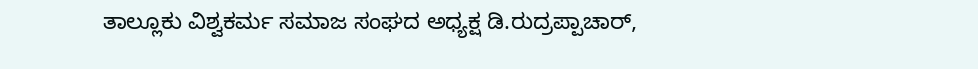ತಾಲ್ಲೂಕು ವಿಶ್ವಕರ್ಮ ಸಮಾಜ ಸಂಘದ ಅಧ್ಯಕ್ಷ ಡಿ.ರುದ್ರಪ್ಪಾಚಾರ್,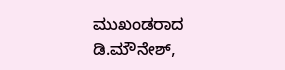ಮುಖಂಡರಾದ ಡಿ.ಮೌನೇಶ್,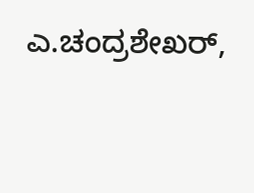ಎ.ಚಂದ್ರಶೇಖರ್,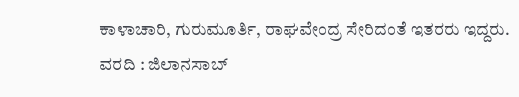ಕಾಳಾಚಾರಿ, ಗುರುಮೂರ್ತಿ, ರಾಘವೇಂದ್ರ ಸೇರಿದಂತೆ ಇತರರು ಇದ್ದರು.
ವರದಿ : ಜಿಲಾನಸಾಬ್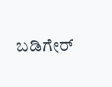ಬಡಿಗೇರ್